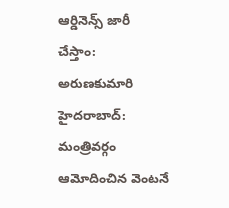ఆర్డినెన్స్ జారీ చేస్తాం: అరుణకుమారి
హైదరాబాద్: మంత్రివర్గం ఆమోదించిన వెంటనే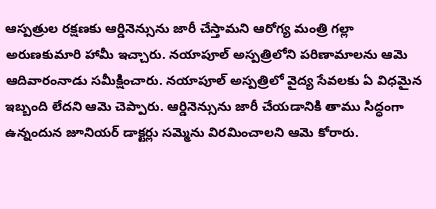ఆస్పత్రుల రక్షణకు ఆర్డినెన్సును జారీ చేస్తామని ఆరోగ్య మంత్రి గల్లా అరుణకుమారి హామీ ఇచ్చారు. నయాపూల్ అస్పత్రిలోని పరిణామాలను ఆమె ఆదివారంనాడు సమీక్షించారు. నయాపూల్ అస్పత్రిలో వైద్య సేవలకు ఏ విధమైన ఇబ్బంది లేదని ఆమె చెప్పారు. ఆర్డినెన్సును జారీ చేయడానికి తాము సిద్ధంగా ఉన్నందున జూనియర్ డాక్టర్లు సమ్మెను విరమించాలని ఆమె కోరారు.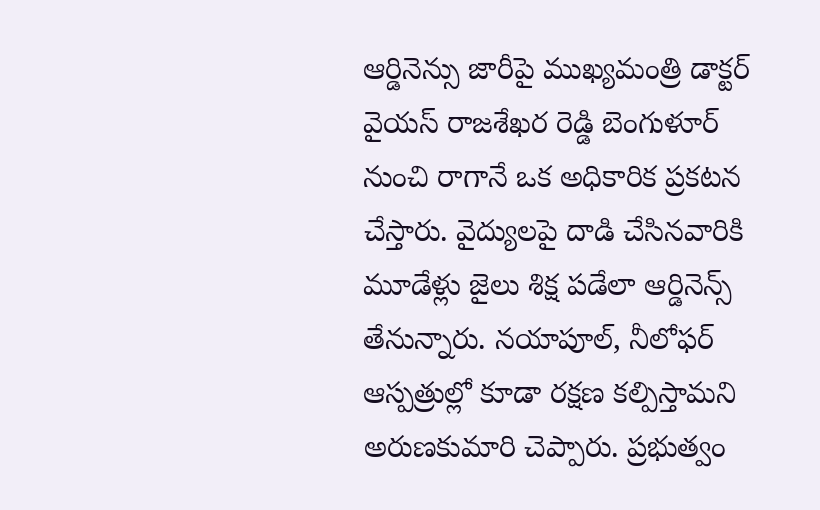ఆర్డినెన్సు జారీపై ముఖ్యమంత్రి డాక్టర్ వైయస్ రాజశేఖర రెడ్డి బెంగుళూర్ నుంచి రాగానే ఒక అధికారిక ప్రకటన చేస్తారు. వైద్యులపై దాడి చేసినవారికి మూడేళ్లు జైలు శిక్ష పడేలా ఆర్డినెన్స్ తేనున్నారు. నయాపూల్, నీలోఫర్ ఆస్పత్రుల్లో కూడా రక్షణ కల్పిస్తామని అరుణకుమారి చెప్పారు. ప్రభుత్వం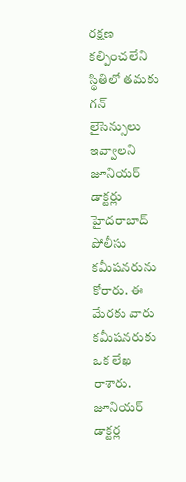రక్షణ కల్పించలేని స్థితిలో తమకు గన్ లైసెన్సులు ఇవ్వాలని జూనియర్ డాక్టర్లు హైదరాబాద్ పోలీసు కమీషనరును కోరారు. ఈ మేరకు వారు కమీషనరుకు ఒక లేఖ రాశారు. జూనియర్ డాక్టర్ల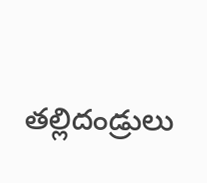తల్లిదండ్రులు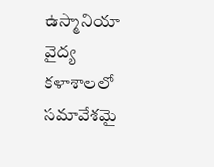ఉస్మానియా వైద్య కళాశాలలో సమావేశమై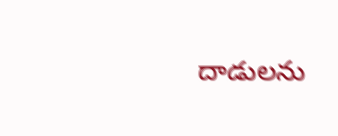దాడులను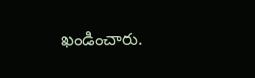ఖండించారు.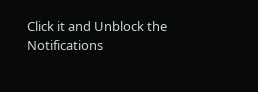Click it and Unblock the Notifications